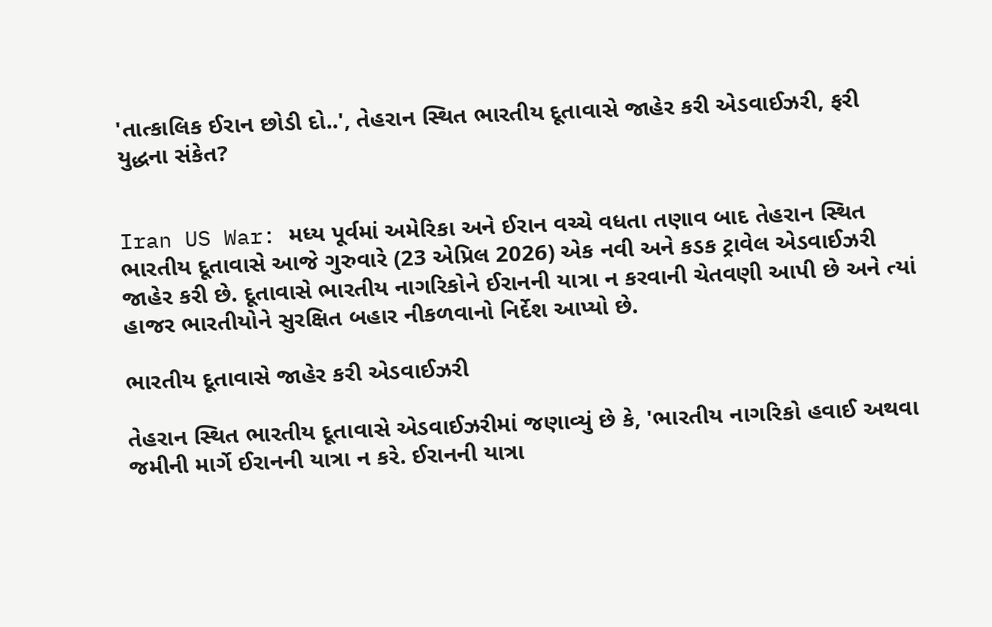'તાત્કાલિક ઈરાન છોડી દો..', તેહરાન સ્થિત ભારતીય દૂતાવાસે જાહેર કરી એડવાઈઝરી, ફરી યુદ્ધના સંકેત?


Iran US War: મધ્ય પૂર્વમાં અમેરિકા અને ઈરાન વચ્ચે વધતા તણાવ બાદ તેહરાન સ્થિત ભારતીય દૂતાવાસે આજે ગુરુવારે (23 એપ્રિલ 2026) એક નવી અને કડક ટ્રાવેલ એડવાઈઝરી  જાહેર કરી છે. દૂતાવાસે ભારતીય નાગરિકોને ઈરાનની યાત્રા ન કરવાની ચેતવણી આપી છે અને ત્યાં હાજર ભારતીયોને સુરક્ષિત બહાર નીકળવાનો નિર્દેશ આપ્યો છે.

ભારતીય દૂતાવાસે જાહેર કરી એડવાઈઝરી

તેહરાન સ્થિત ભારતીય દૂતાવાસે એડવાઈઝરીમાં જણાવ્યું છે કે, 'ભારતીય નાગરિકો હવાઈ અથવા જમીની માર્ગે ઈરાનની યાત્રા ન કરે. ઈરાનની યાત્રા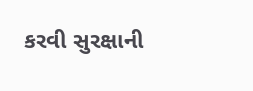કરવી સુરક્ષાની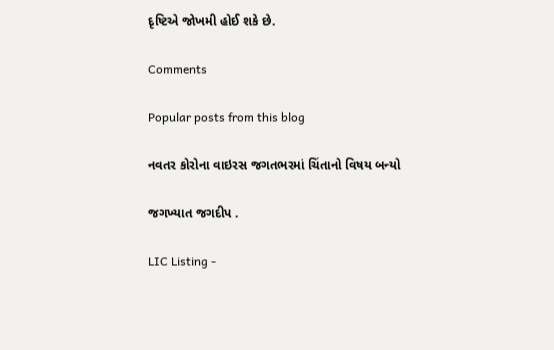દૃષ્ટિએ જોખમી હોઈ શકે છે.

Comments

Popular posts from this blog

નવતર કોરોના વાઇરસ જગતભરમાં ચિંતાનો વિષય બન્યો

જગખ્યાત જગદીપ .

LIC Listing -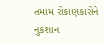તમામ રોકાણકારોને નુકશાન